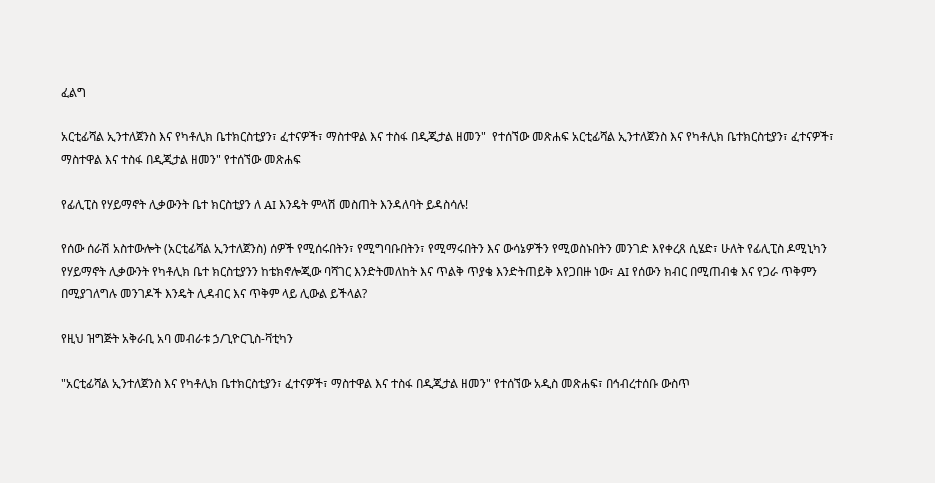ፈልግ

አርቲፊሻል ኢንተለጀንስ እና የካቶሊክ ቤተክርስቲያን፣ ፈተናዎች፣ ማስተዋል እና ተስፋ በዲጂታል ዘመን"  የተሰኘው መጽሐፍ አርቲፊሻል ኢንተለጀንስ እና የካቶሊክ ቤተክርስቲያን፣ ፈተናዎች፣ ማስተዋል እና ተስፋ በዲጂታል ዘመን" የተሰኘው መጽሐፍ

የፊሊፒስ የሃይማኖት ሊቃውንት ቤተ ክርስቲያን ለ AI እንዴት ምላሽ መስጠት እንዳለባት ይዳስሳሉ!

የሰው ሰራሽ አስተውሎት (አርቲፊሻል ኢንተለጀንስ) ሰዎች የሚሰሩበትን፣ የሚግባቡበትን፣ የሚማሩበትን እና ውሳኔዎችን የሚወስኑበትን መንገድ እየቀረጸ ሲሄድ፣ ሁለት የፊሊፒስ ዶሚኒካን የሃይማኖት ሊቃውንት የካቶሊክ ቤተ ክርስቲያንን ከቴክኖሎጂው ባሻገር እንድትመለከት እና ጥልቅ ጥያቄ እንድትጠይቅ እየጋበዙ ነው፣ AI የሰውን ክብር በሚጠብቁ እና የጋራ ጥቅምን በሚያገለግሉ መንገዶች እንዴት ሊዳብር እና ጥቅም ላይ ሊውል ይችላል?

የዚህ ዝግጅት አቅራቢ አባ መብራቱ ኃ/ጊዮርጊስ-ቫቲካን

"አርቲፊሻል ኢንተለጀንስ እና የካቶሊክ ቤተክርስቲያን፣ ፈተናዎች፣ ማስተዋል እና ተስፋ በዲጂታል ዘመን" የተሰኘው አዲስ መጽሐፍ፣ በኅብረተሰቡ ውስጥ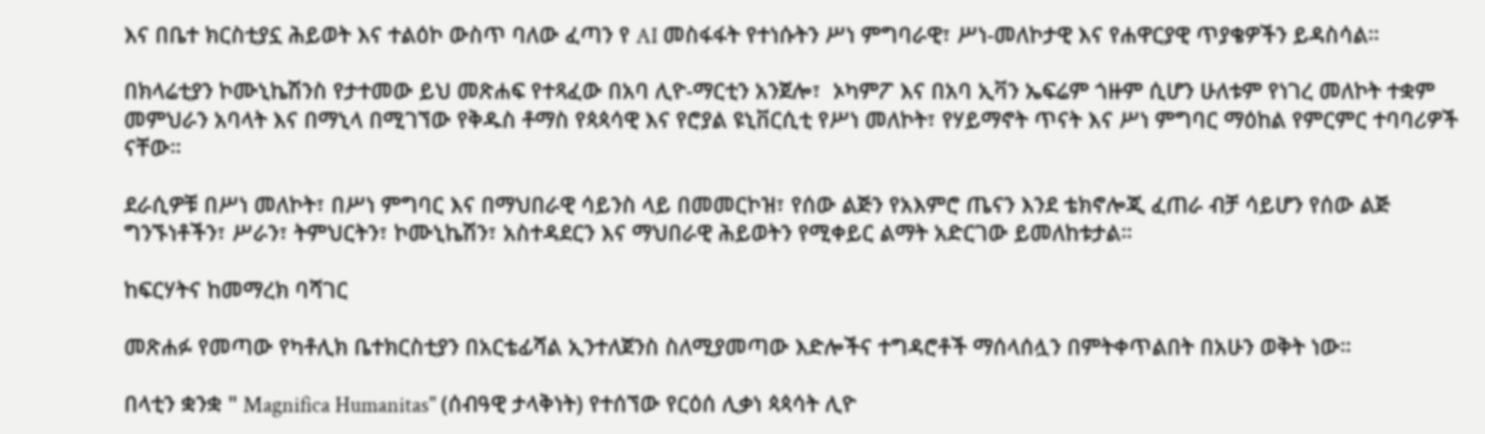እና በቤተ ክርስቲያኗ ሕይወት እና ተልዕኮ ውስጥ ባለው ፈጣን የ AI መስፋፋት የተነሱትን ሥነ ምግባራዊ፣ ሥነ-መለኮታዊ እና የሐዋርያዊ ጥያቄዎችን ይዳስሳል።

በክላሬቲያን ኮሙኒኬሽንስ የታተመው ይህ መጽሐፍ የተጻፈው በአባ ሊዮ-ማርቲን አንጀሎ፣  ኦካምፖ እና በአባ ኢቫን ኤፍሬም ጎዙም ሲሆን ሁለቱም የነገረ መለኮት ተቋም መምህራን አባላት እና በማኒላ በሚገኘው የቅዱስ ቶማስ የጳጳሳዊ እና የሮያል ዩኒቨርሲቲ የሥነ መለኮት፣ የሃይማኖት ጥናት እና ሥነ ምግባር ማዕከል የምርምር ተባባሪዎች ናቸው።

ደራሲዎቹ በሥነ መለኮት፣ በሥነ ምግባር እና በማህበራዊ ሳይንስ ላይ በመመርኮዝ፣ የሰው ልጅን የአእምሮ ጤናን እንደ ቴክኖሎጂ ፈጠራ ብቻ ሳይሆን የሰው ልጅ ግንኙነቶችን፣ ሥራን፣ ትምህርትን፣ ኮሙኒኬሽን፣ አስተዳደርን እና ማህበራዊ ሕይወትን የሚቀይር ልማት አድርገው ይመለከቱታል።

ከፍርሃትና ከመማረክ ባሻገር

መጽሐፉ የመጣው የካቶሊክ ቤተክርስቲያን በአርቴፊሻል ኢንተለጀንስ ስለሚያመጣው እድሎችና ተግዳሮቶች ማሰላሰሏን በምትቀጥልበት በአሁን ወቅት ነው።

በላቲን ቋንቋ " Magnifica Humanitas" (ሰብዓዊ ታላቅነት) የተሰኘው የርዕሰ ሊቃነ ጳጳሳት ሊዮ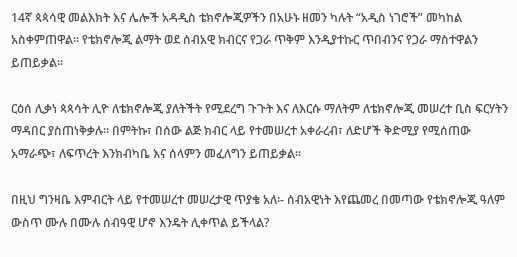14ኛ ጳጳሳዊ መልእክት እና ሌሎች አዳዲስ ቴክኖሎጂዎችን በአሁኑ ዘመን ካሉት “አዲስ ነገሮች” መካከል አስቀምጠዋል። የቴክኖሎጂ ልማት ወደ ሰብአዊ ክብርና የጋራ ጥቅም እንዲያተኩር ጥበብንና የጋራ ማስተዋልን ይጠይቃል።

ርዕሰ ሊቃነ ጳጳሳት ሊዮ ለቴክኖሎጂ ያለትችት የሚደረግ ጉጉት እና ለእርሱ ማለትም ለቴክኖሎጂ መሠረተ ቢስ ፍርሃትን ማዳበር ያስጠነቅቃሉ። በምትኩ፣ በሰው ልጅ ክብር ላይ የተመሠረተ አቀራረብ፣ ለድሆች ቅድሚያ የሚሰጠው አማራጭ፣ ለፍጥረት እንክብካቤ እና ሰላምን መፈለግን ይጠይቃል።

በዚህ ግንዛቤ እምብርት ላይ የተመሠረተ መሠረታዊ ጥያቄ አለ፡- ሰብአዊነት እየጨመረ በመጣው የቴክኖሎጂ ዓለም ውስጥ ሙሉ በሙሉ ሰብዓዊ ሆኖ እንዴት ሊቀጥል ይችላል?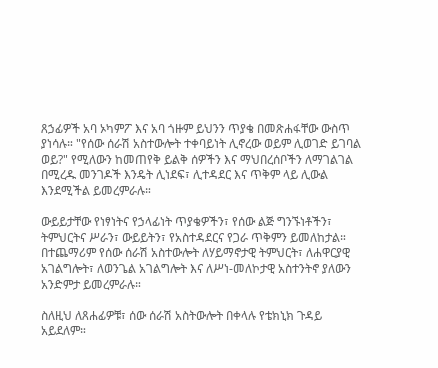ጸኃፊዎች አባ ኦካምፖ እና አባ ጎዙም ይህንን ጥያቄ በመጽሐፋቸው ውስጥ ያነሳሉ። "የሰው ሰራሽ አስተውሎት ተቀባይነት ሊኖረው ወይም ሊወገድ ይገባል ወይ?" የሚለውን ከመጠየቅ ይልቅ ሰዎችን እና ማህበረሰቦችን ለማገልገል በሚረዱ መንገዶች እንዴት ሊነደፍ፣ ሊተዳደር እና ጥቅም ላይ ሊውል እንደሚችል ይመረምራሉ።

ውይይታቸው የነፃነትና የኃላፊነት ጥያቄዎችን፣ የሰው ልጅ ግንኙነቶችን፣ ትምህርትና ሥራን፣ ውይይትን፣ የአስተዳደርና የጋራ ጥቅምን ይመለከታል። በተጨማሪም የሰው ሰራሽ አስተውሎት ለሃይማኖታዊ ትምህርት፣ ለሐዋርያዊ አገልግሎት፣ ለወንጌል አገልግሎት እና ለሥነ-መለኮታዊ አስተንትኖ ያለውን አንድምታ ይመረምራሉ።

ስለዚህ ለጸሐፊዎቹ፣ ሰው ሰራሽ አስትውሎት በቀላሉ የቴክኒክ ጉዳይ አይደለም።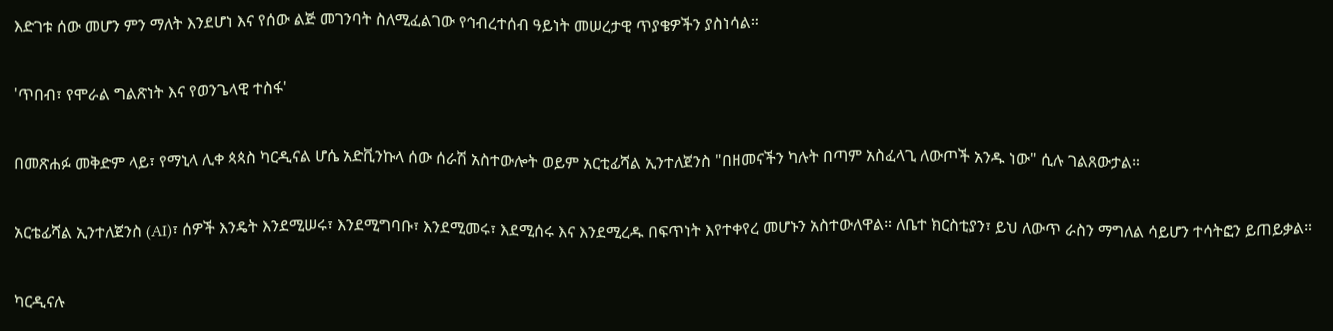እድገቱ ሰው መሆን ምን ማለት እንደሆነ እና የሰው ልጅ መገንባት ስለሚፈልገው የኅብረተሰብ ዓይነት መሠረታዊ ጥያቄዎችን ያስነሳል።

'ጥበብ፣ የሞራል ግልጽነት እና የወንጌላዊ ተስፋ'

በመጽሐፉ መቅድም ላይ፣ የማኒላ ሊቀ ጳጳስ ካርዲናል ሆሴ አድቪንኩላ ሰው ሰራሽ አስተውሎት ወይም አርቲፊሻል ኢንተለጀንስ "በዘመናችን ካሉት በጣም አስፈላጊ ለውጦች አንዱ ነው" ሲሉ ገልጸውታል።

አርቴፊሻል ኢንተለጀንስ (AI)፣ ሰዎች እንዴት እንደሚሠሩ፣ እንደሚግባቡ፣ እንደሚመሩ፣ እደሚሰሩ እና እንደሚረዱ በፍጥነት እየተቀየረ መሆኑን አስተውለዋል። ለቤተ ክርስቲያን፣ ይህ ለውጥ ራስን ማግለል ሳይሆን ተሳትፎን ይጠይቃል።

ካርዲናሉ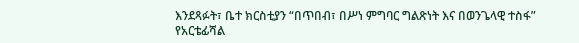እንደጻፉት፣ ቤተ ክርስቲያን “በጥበብ፣ በሥነ ምግባር ግልጽነት እና በወንጌላዊ ተስፋ” የአርቴፊሻል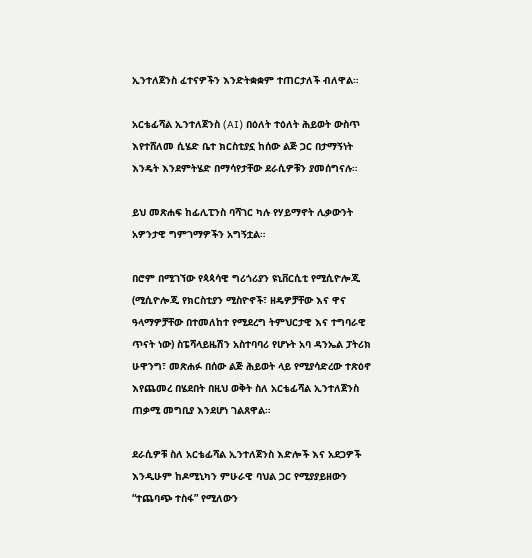ኢንተለጀንስ ፈተናዎችን እንድትቋቋም ተጠርታለች ብለዋል።

አርቴፊሻል ኢንተለጀንስ (AI) በዕለት ተዕለት ሕይወት ውስጥ እየተሸለመ ሲሄድ ቤተ ክርስቲያኗ ከሰው ልጅ ጋር በታማኝነት እንዴት እንደምትሄድ በማሳየታቸው ደራሲዎቹን ያመሰግናሉ።

ይህ መጽሐፍ ከፊሊፒንስ ባሻገር ካሉ የሃይማኖት ሊቃውንት አዎንታዊ ግምገማዎችን አግኝቷል።

በሮም በሚገኘው የጳጳሳዊ ግሪጎሪያን ዩኒቨርሲቲ የሚሲዮሎጂ (ሚሲዮሎጂ የክርስቲያን ሚስዮኖች፣ ዘዴዎቻቸው እና ዋና ዓላማዎቻቸው በተመለከተ የሚደረግ ትምህርታዊ እና ተግባራዊ ጥናት ነው) ስፔሻላይዜሽን አስተባባሪ የሆኑት አባ ዳንኤል ፓትሪክ ሁዋንግ፣ መጽሐፉ በሰው ልጅ ሕይወት ላይ የሚያሳድረው ተጽዕኖ እየጨመረ በሄደበት በዚህ ወቅት ስለ አርቴፊሻል ኢንተለጀንስ ጠቃሚ መግቢያ እንደሆነ ገልጸዋል።

ደራሲዎቹ ስለ አርቴፊሻል ኢንተለጀንስ እድሎች እና አደጋዎች እንዲሁም ከዶሚኒካን ምሁራዊ ባህል ጋር የሚያያይዘውን “ተጨባጭ ተስፋ” የሚለውን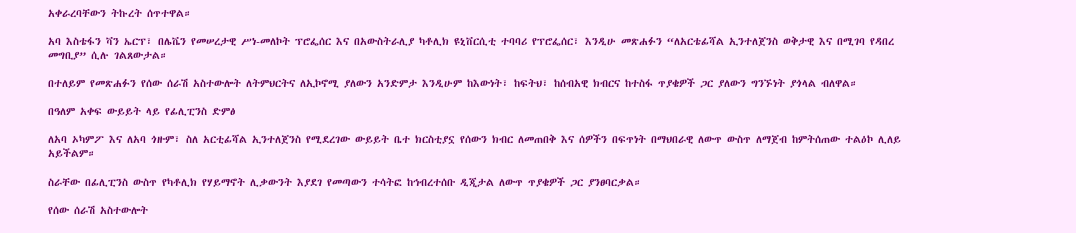አቀራረባቸውን ትኩረት ሰጥተዋል።

አባ እስቴፋን ቫን ኤርፕ፣ በሌቬን የመሠረታዊ ሥነ-መለኮት ፕሮፌሰር እና በአውስትራሊያ ካቶሊክ ዩኒቨርሲቲ ተባባሪ የፕሮፌሰር፣ እንዲሁ መጽሐፉን “ለአርቴፊሻል ኢንተለጀንስ ወቅታዊ እና በሚገባ የዳበረ መግቢያ” ሲሉ ገልጸውታል።

በተለይም የመጽሐፉን የሰው ሰራሽ አስተውሎት ለትምህርትና ለኢኮኖሚ ያለውን አንድምታ እንዲሁም ከእውነት፣ ከፍትህ፣ ከሰብአዊ ክብርና ከተስፋ ጥያቄዎች ጋር ያለውን ግንኙነት ያጎላል ብለዋል።

በዓለም አቀፍ ውይይት ላይ የፊሊፒንስ ድምፅ

ለአባ ኦካምፖ እና ለአባ ጎዙም፣ ስለ አርቲፊሻል ኢንተለጀንስ የሚደረገው ውይይት ቤተ ክርስቲያኗ የሰውን ክብር ለመጠበቅ እና ሰዎችን በፍጥነት በማህበራዊ ለውጥ ውስጥ ለማጀብ ከምትሰጠው ተልዕኮ ሊለይ አይችልም።

ስራቸው በፊሊፒንስ ውስጥ የካቶሊክ የሃይማኖት ሊቃውንት እያደገ የመጣውን ተሳትፎ ከኅብረተሰቡ ዲጂታል ለውጥ ጥያቄዎች ጋር ያንፀባርቃል።

የሰው ሰራሽ አስተውሎት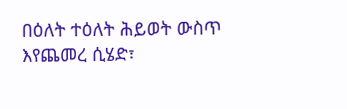በዕለት ተዕለት ሕይወት ውስጥ እየጨመረ ሲሄድ፣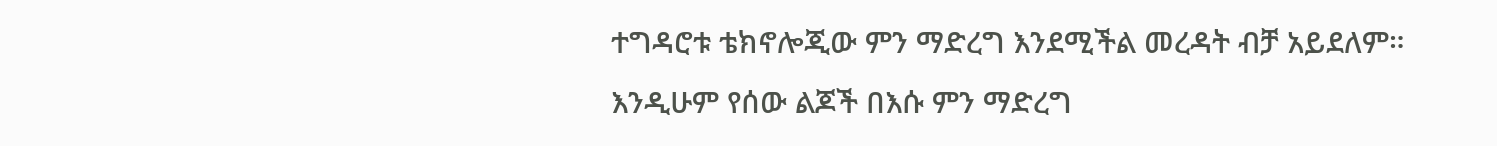ተግዳሮቱ ቴክኖሎጂው ምን ማድረግ እንደሚችል መረዳት ብቻ አይደለም። እንዲሁም የሰው ልጆች በእሱ ምን ማድረግ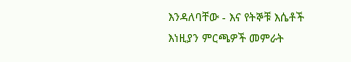እንዳለባቸው - እና የትኞቹ እሴቶች እነዚያን ምርጫዎች መምራት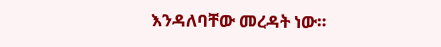እንዳለባቸው መረዳት ነው።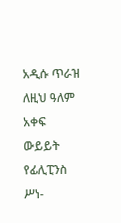አዲሱ ጥራዝ ለዚህ ዓለም አቀፍ ውይይት የፊሊፒንስ ሥነ-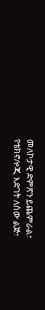መለኮታዊ ድምጽን ይጨምራል፣ የቴክኖሎጂ እድገት ለሰው ልጅ፣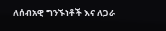ለሰብአዊ ግንኙነቶች እና ለጋራ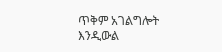ጥቅም አገልግሎት እንዲውል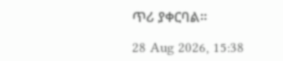ጥሪ ያቀርባል።

28 Aug 2026, 15:38